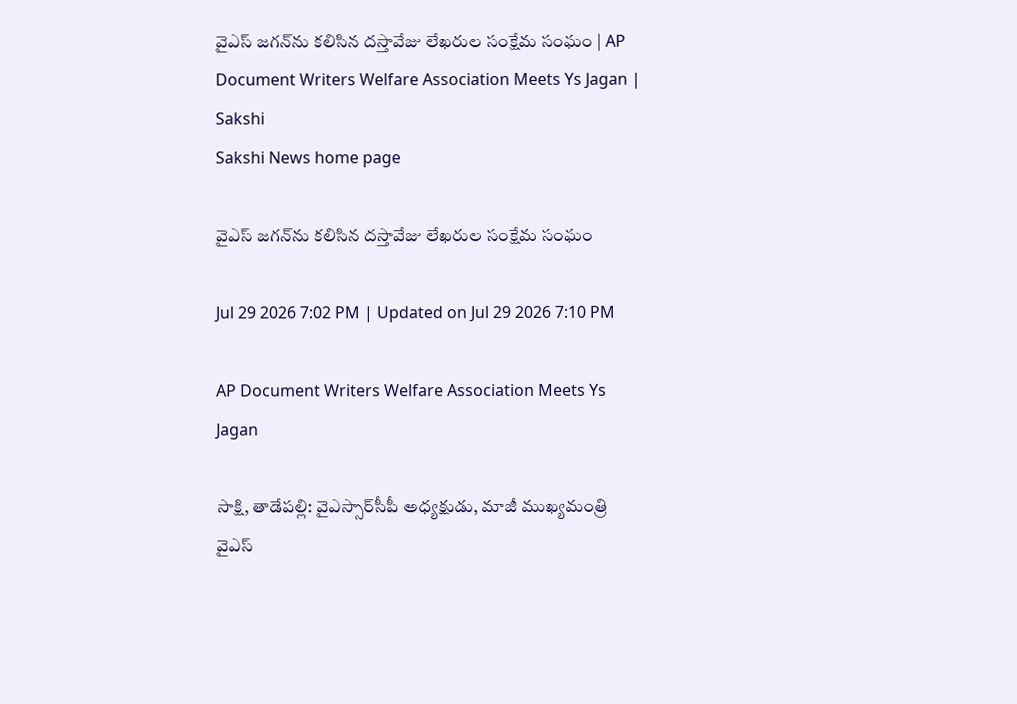వైఎస్‌ జగన్‌ను కలిసిన దస్తావేజు లేఖరుల సంక్షేమ సంఘం | AP Document Writers Welfare Association Meets Ys Jagan | Sakshi
Sakshi News home page

వైఎస్‌ జగన్‌ను కలిసిన దస్తావేజు లేఖరుల సంక్షేమ సంఘం

Jul 29 2026 7:02 PM | Updated on Jul 29 2026 7:10 PM

AP Document Writers Welfare Association Meets Ys Jagan

సాక్షి, తాడేపల్లి: వైఎస్సార్‌సీపీ అధ్యక్షుడు, మాజీ ముఖ్యమంత్రి వైఎస్‌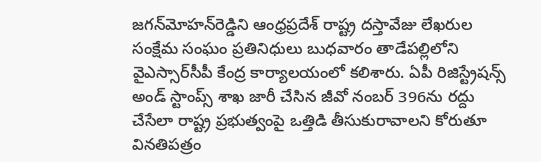జగన్‌మోహన్‌రెడ్డిని ఆంధ్రప్రదేశ్‌ రాష్ట్ర దస్తావేజు లేఖరుల సంక్షేమ సంఘం ప్రతినిధులు బుధవారం తాడేపల్లిలోని వైఎస్సార్‌సీపీ కేంద్ర కార్యాలయంలో కలిశారు. ఏపీ రిజిస్ట్రేషన్స్‌ అండ్‌ స్టాంప్స్‌ శాఖ జారీ చేసిన జీవో నంబర్‌ 396ను రద్దు చేసేలా రాష్ట్ర ప్రభుత్వంపై ఒత్తిడి తీసుకురావాలని కోరుతూ వినతిపత్రం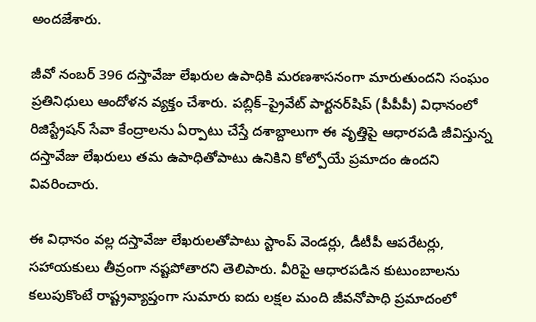అందజేశారు.

జీవో నంబర్‌ 396 దస్తావేజు లేఖరుల ఉపాధికి మరణశాసనంగా మారుతుందని సంఘం ప్రతినిధులు ఆందోళన వ్యక్తం చేశారు. పబ్లిక్‌–ప్రైవేట్‌ పార్టనర్‌షిప్‌ (పీపీపీ) విధానంలో రిజిస్ట్రేషన్‌ సేవా కేంద్రాలను ఏర్పాటు చేస్తే దశాబ్దాలుగా ఈ వృత్తిపై ఆధారపడి జీవిస్తున్న దస్తావేజు లేఖరులు తమ ఉపాధితోపాటు ఉనికిని కోల్పోయే ప్రమాదం ఉందని వివరించారు.

ఈ విధానం వల్ల దస్తావేజు లేఖరులతోపాటు స్టాంప్‌ వెండర్లు, డీటీపీ ఆపరేటర్లు, సహాయకులు తీవ్రంగా నష్టపోతారని తెలిపారు. వీరిపై ఆధారపడిన కుటుంబాలను కలుపుకొంటే రాష్ట్రవ్యాప్తంగా సుమారు ఐదు లక్షల మంది జీవనోపాధి ప్రమాదంలో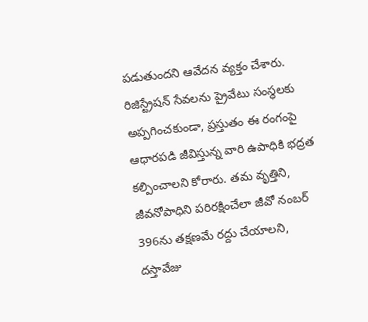పడుతుందని ఆవేదన వ్యక్తం చేశారు. రిజిస్ట్రేషన్‌ సేవలను ప్రైవేటు సంస్థలకు అప్పగించకుండా, ప్రస్తుతం ఈ రంగంపై ఆధారపడి జీవిస్తున్న వారి ఉపాధికి భద్రత కల్పించాలని కోరారు. తమ వృత్తిని, జీవనోపాధిని పరిరక్షించేలా జీవో నంబర్‌ 396ను తక్షణమే రద్దు చేయాలని, దస్తావేజు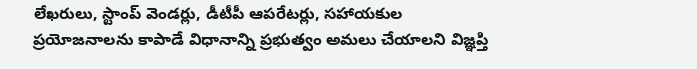లేఖరులు, స్టాంప్‌ వెండర్లు, డీటీపీ ఆపరేటర్లు, సహాయకుల ప్రయోజనాలను కాపాడే విధానాన్ని ప్రభుత్వం అమలు చేయాలని విజ్ఞప్తి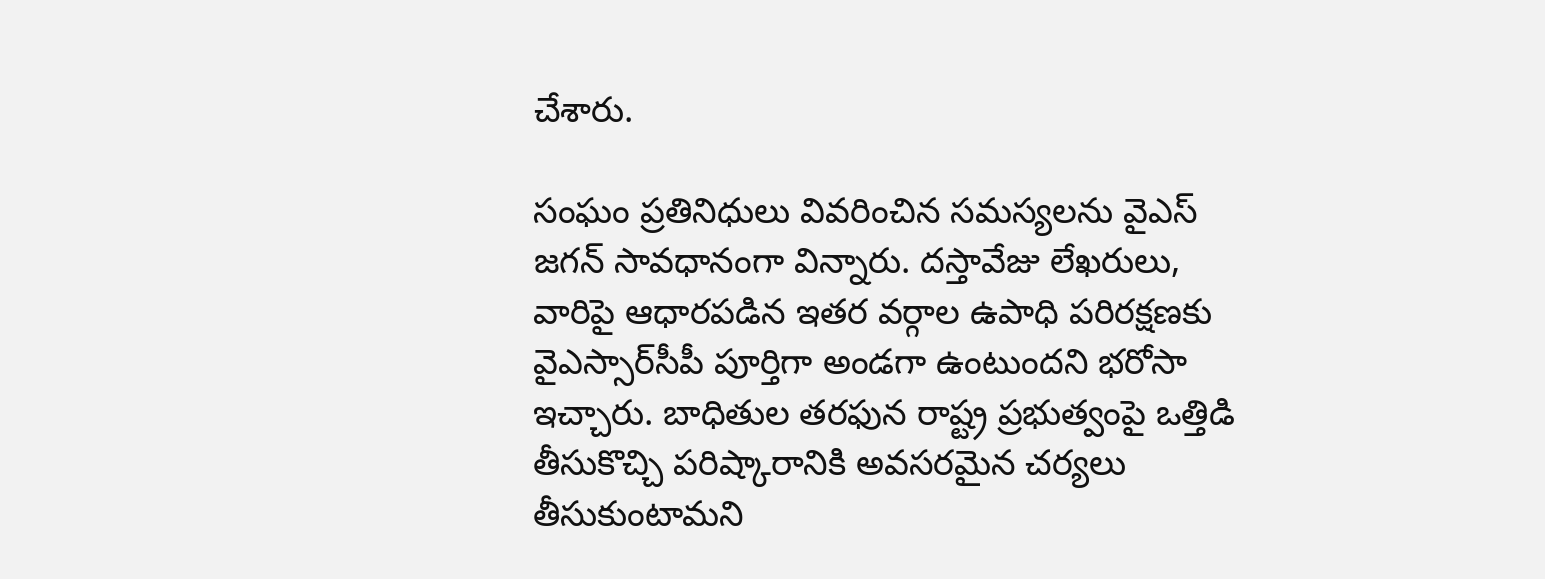చేశారు.

సంఘం ప్రతినిధులు వివరించిన సమస్యలను వైఎస్‌ జగన్‌ సావధానంగా విన్నారు. దస్తావేజు లేఖరులు, వారిపై ఆధారపడిన ఇతర వర్గాల ఉపాధి పరిరక్షణకు వైఎస్సార్‌సీపీ పూర్తిగా అండగా ఉంటుందని భరోసా ఇచ్చారు. బాధితుల తరఫున రాష్ట్ర ప్రభుత్వంపై ఒత్తిడి తీసుకొచ్చి పరిష్కారానికి అవసరమైన చర్యలు తీసుకుంటామని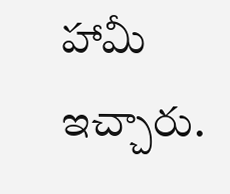హామీ ఇచ్చారు.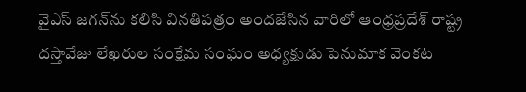వైఎస్‌ జగన్‌ను కలిసి వినతిపత్రం అందజేసిన వారిలో ఆంధ్రప్రదేశ్‌ రాష్ట్ర దస్తావేజు లేఖరుల సంక్షేమ సంఘం అధ్యక్షుడు పెనుమాక వెంకట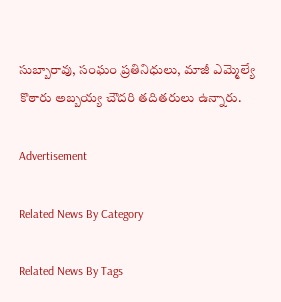సుబ్బారావు, సంఘం ప్రతినిధులు, మాజీ ఎమ్మెల్యే కొఠారు అబ్బయ్య చౌదరి తదితరులు ఉన్నారు.

Advertisement

Related News By Category

Related News By Tags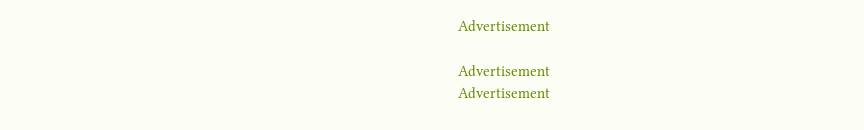Advertisement

Advertisement
Advertisement